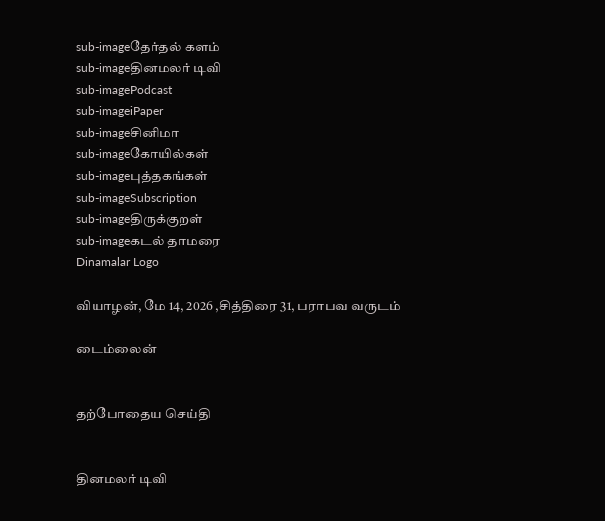sub-imageதேர்தல் களம்
sub-imageதினமலர் டிவி
sub-imagePodcast
sub-imageiPaper
sub-imageசினிமா
sub-imageகோயில்கள்
sub-imageபுத்தகங்கள்
sub-imageSubscription
sub-imageதிருக்குறள்
sub-imageகடல் தாமரை
Dinamalar Logo

வியாழன், மே 14, 2026 ,சித்திரை 31, பராபவ வருடம்

டைம்லைன்


தற்போதைய செய்தி


தினமலர் டிவி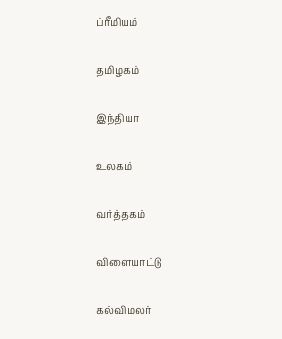ப்ரீமியம்


தமிழகம்


இந்தியா


உலகம்


வர்த்தகம்


விளையாட்டு


கல்விமலர்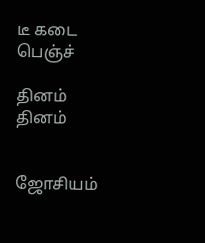டீ கடை பெஞ்ச்

தினம் தினம்


ஜோசியம்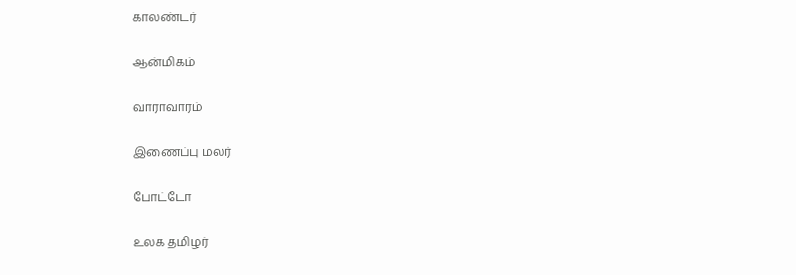காலண்டர்


ஆன்மிகம்


வாராவாரம்


இணைப்பு மலர்


போட்டோ


உலக தமிழர்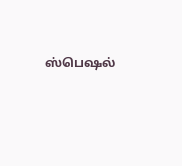ஸ்பெஷல்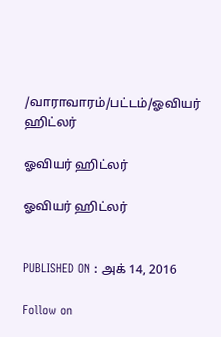/வாராவாரம்/பட்டம்/ஓவியர் ஹிட்லர்

ஓவியர் ஹிட்லர்

ஓவியர் ஹிட்லர்


PUBLISHED ON : அக் 14, 2016

Follow on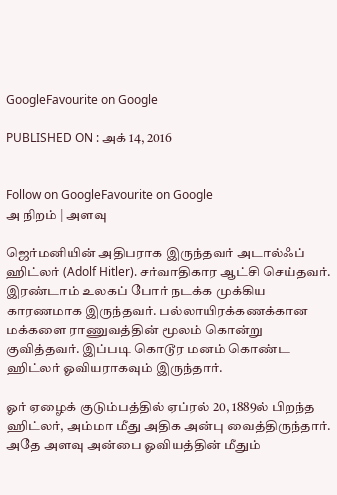GoogleFavourite on Google

PUBLISHED ON : அக் 14, 2016


Follow on GoogleFavourite on Google
அ நிறம் | அளவு

ஜெர்மனியின் அதிபராக இருந்தவர் அடால்ஃப் ஹிட்லர் (Adolf Hitler). சர்வாதிகார ஆட்சி செய்தவர். இரண்டாம் உலகப் போர் நடக்க முக்கிய காரணமாக இருந்தவர். பல்லாயிரக்கணக்கான மக்களை ராணுவத்தின் மூலம் கொன்று குவித்தவர். இப்படி கொடூர மனம் கொண்ட ஹிட்லர் ஓவியராகவும் இருந்தார்.

ஓர் ஏழைக் குடும்பத்தில் ஏப்ரல் 20, 1889ல் பிறந்த ஹிட்லர், அம்மா மீது அதிக அன்பு வைத்திருந்தார். அதே அளவு அன்பை ஓவியத்தின் மீதும்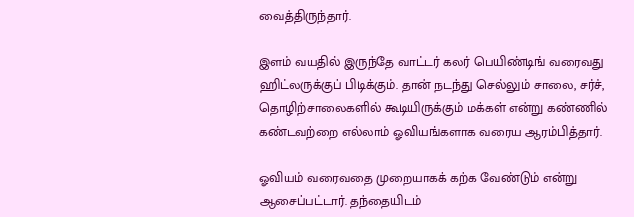வைத்திருந்தார்.

இளம் வயதில் இருந்தே வாட்டர் கலர் பெயிண்டிங் வரைவது ஹிட்லருக்குப் பிடிக்கும். தான் நடந்து செல்லும் சாலை, சர்ச், தொழிற்சாலைகளில் கூடியிருக்கும் மக்கள் என்று கண்ணில் கண்டவற்றை எல்லாம் ஓவியங்களாக வரைய ஆரம்பித்தார்.

ஓவியம் வரைவதை முறையாகக் கற்க வேண்டும் என்று ஆசைப்பட்டார். தந்தையிடம்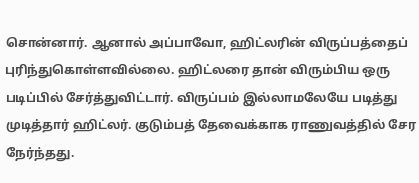சொன்னார். ஆனால் அப்பாவோ, ஹிட்லரின் விருப்பத்தைப் புரிந்துகொள்ளவில்லை. ஹிட்லரை தான் விரும்பிய ஒரு படிப்பில் சேர்த்துவிட்டார். விருப்பம் இல்லாமலேயே படித்து முடித்தார் ஹிட்லர். குடும்பத் தேவைக்காக ராணுவத்தில் சேர நேர்ந்தது.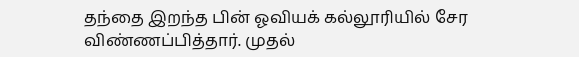தந்தை இறந்த பின் ஓவியக் கல்லூரியில் சேர விண்ணப்பித்தார். முதல்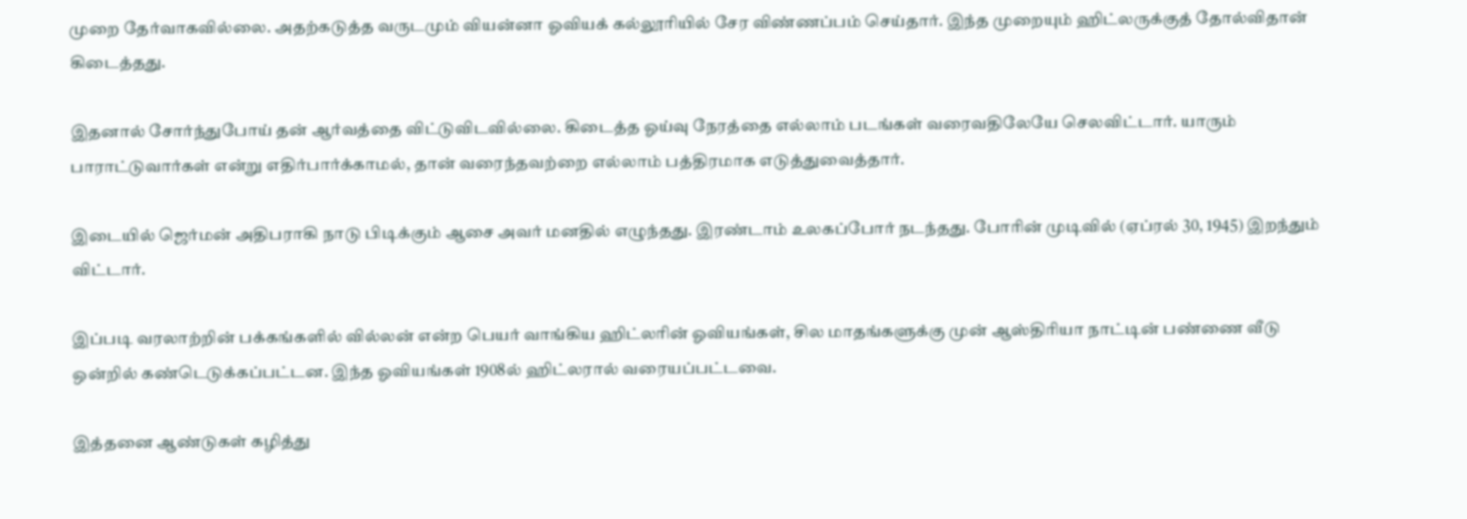முறை தேர்வாகவில்லை. அதற்கடுத்த வருடமும் வியன்னா ஓவியக் கல்லூரியில் சேர விண்ணப்பம் செய்தார். இந்த முறையும் ஹிட்லருக்குத் தோல்விதான் கிடைத்தது.

இதனால் சோர்ந்துபோய் தன் ஆர்வத்தை விட்டுவிடவில்லை. கிடைத்த ஓய்வு நேரத்தை எல்லாம் படங்கள் வரைவதிலேயே செலவிட்டார். யாரும் பாராட்டுவார்கள் என்று எதிர்பார்க்காமல், தான் வரைந்தவற்றை எல்லாம் பத்திரமாக எடுத்துவைத்தார்.

இடையில் ஜெர்மன் அதிபராகி நாடு பிடிக்கும் ஆசை அவர் மனதில் எழுந்தது. இரண்டாம் உலகப்போர் நடந்தது. போரின் முடிவில் (ஏப்ரல் 30, 1945) இறந்தும் விட்டார்.

இப்படி வரலாற்றின் பக்கங்களில் வில்லன் என்ற பெயர் வாங்கிய ஹிட்லரின் ஓவியங்கள், சில மாதங்களுக்கு முன் ஆஸ்திரியா நாட்டின் பண்ணை வீடு ஒன்றில் கண்டெடுக்கப்பட்டன. இந்த ஓவியங்கள் 1908ல் ஹிட்லரால் வரையப்பட்டவை.

இத்தனை ஆண்டுகள் கழித்து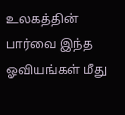உலகத்தின் பார்வை இந்த ஓவியங்கள் மீது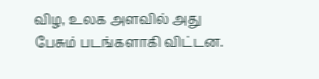விழ, உலக அளவில் அது பேசும் படங்களாகி விட்டன.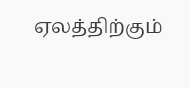ஏலத்திற்கும்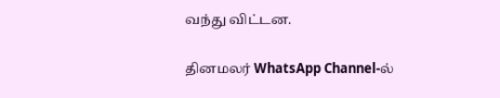வந்து விட்டன.

தினமலர் WhatsApp Channel-ல்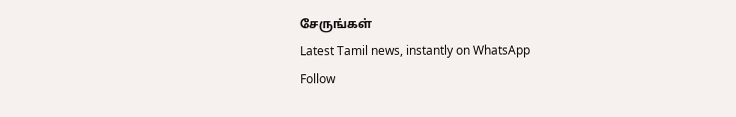சேருங்கள்
Latest Tamil news, instantly on WhatsApp
Follow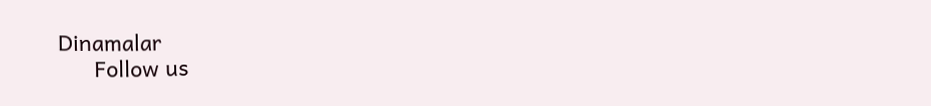Dinamalar
      Follow us